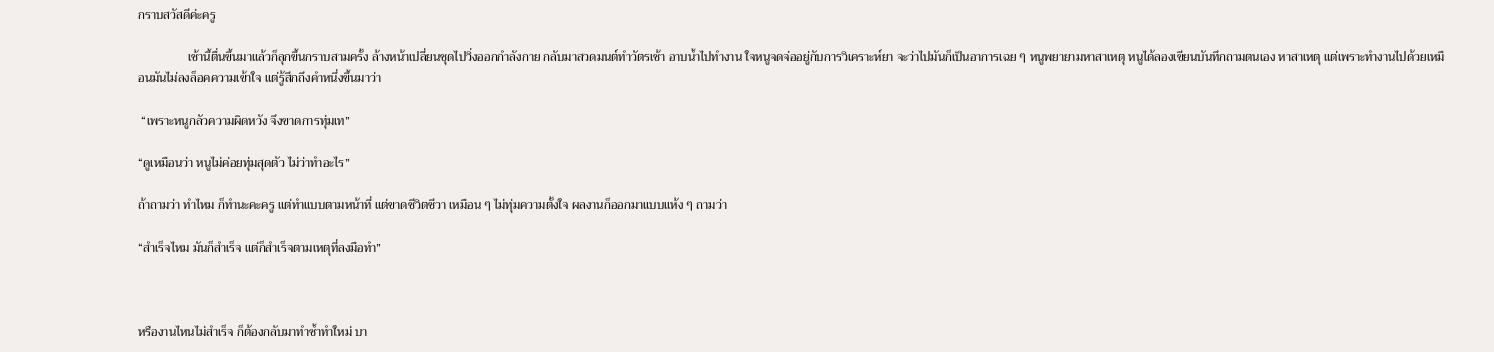กราบสวัสดีค่ะครู

                เช้านี้ตื่นขึ้นมาแล้วก็ลุกขึ้นกราบสามครั้ง ล้างหน้าเปลี่ยนชุดไปวิ่งออกกำลังกาย กลับมาสวดมนต์ทำวัตรเช้า อาบน้ำไปทำงาน ใจหนูจดจ่ออยู่กับการวิเคราะห์ยา จะว่าไปมันก็เป็นอาการเฉย ๆ หนูพยายามหาสาเหตุ หนูได้ลองเขียนบันทึกถามตนเอง หาสาเหตุ แต่เพราะทำงานไปด้วยเหมือนมันไม่ลงล็อคความเข้าใจ แต่รู้สึกถึงคำหนึ่งขึ้นมาว่า

 “เพราะหนูกลัวความผิดหวัง จึงขาดการทุ่มเท”

“ดูเหมือนว่า หนูไม่ค่อยทุ่มสุดตัว ไม่ว่าทำอะไร”

ถ้าถามว่า ทำไหม ก็ทำนะคะครู แต่ทำแบบตามหน้าที่ แต่ขาดชีวิตชีวา เหมือน ๆ ไม่ทุ่มความตั้งใจ ผลงานก็ออกมาแบบแห้ง ๆ ถามว่า

“สำเร็จไหม มันก็สำเร็จ แต่ก็สำเร็จตามเหตุที่ลงมือทำ”



หรืองานไหนไม่สำเร็จ ก็ต้องกลับมาทำซ้ำทำใหม่ บา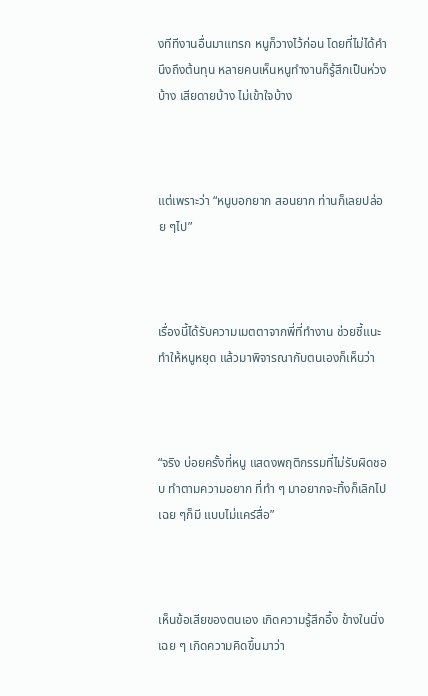งทีทีงานอื่นมาแทรก หนูก็วางไว้ก่อน โดยที่ไม่ได้คำนึงถึงต้นทุน หลายคนเห็นหนูทำงานก็รู้สึกเป็นห่วงบ้าง เสียดายบ้าง ไม่เข้าใจบ้าง



แต่เพราะว่า “หนูบอกยาก สอนยาก ท่านก็เลยปล่อย ๆไป”



เรื่องนี้ได้รับความเมตตาจากพี่ที่ทำงาน ช่วยชี้แนะ ทำให้หนูหยุด แล้วมาพิจารณากับตนเองก็เห็นว่า



“จริง บ่อยครั้งที่หนู แสดงพฤติกรรมที่ไม่รับผิดชอบ ทำตามความอยาก ที่ทำ ๆ มาอยากจะทิ้งก็เลิกไปเฉย ๆก็มี แบบไม่แคร์สื่อ”



เห็นข้อเสียของตนเอง เกิดความรู้สึกอึ้ง ข้างในนิ่งเฉย ๆ เกิดความคิดขึ้นมาว่า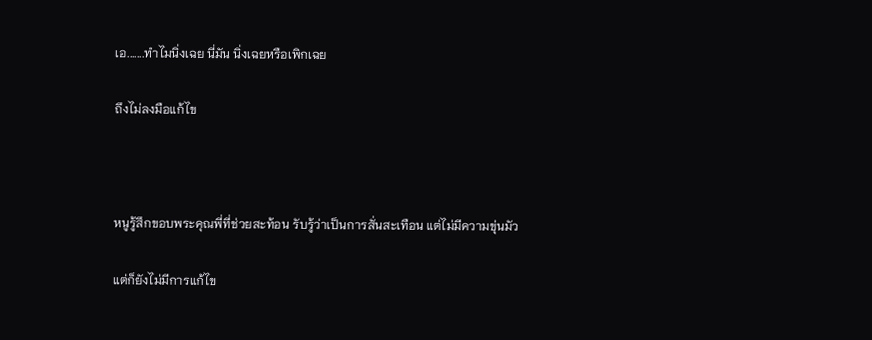เอ.......ทำไมนิ่งเฉย นี่มัน นิ่งเฉยหรือเพิกเฉย

ถึงไม่ลงมือแก้ไข



หนูรู้สึกขอบพระคุณพี่ที่ช่วยสะท้อน รับรู้ว่าเป็นการสั่นสะเทือน แต่ไม่มีความขุ่นมัว

แต่ก็ยังไม่มีการแก้ไข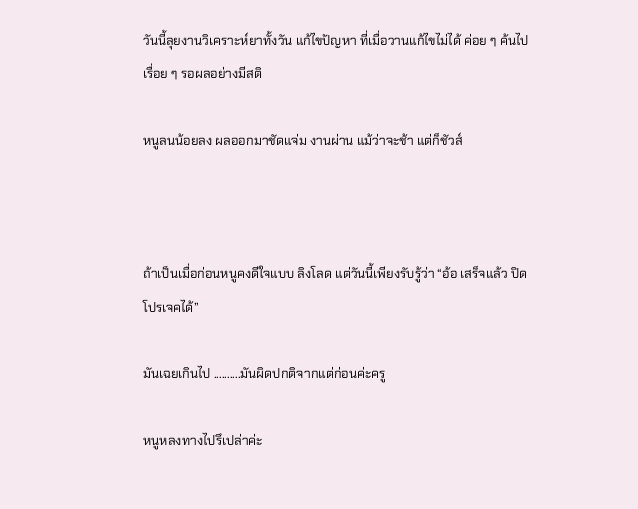วันนี้ลุยงานวิเคราะห์ยาทั้งวัน แก้ไขปัญหา ที่เมื่อวานแก้ไขไม่ได้ ค่อย ๆ ค้นไปเรื่อย ๆ รอผลอย่างมีสติ

หนูลนน้อยลง ผลออกมาชัดแจ่ม งานผ่าน แม้ว่าจะช้า แต่ก็ชัวส์



ถ้าเป็นเมื่อก่อนหนูคงดีใจแบบ ลิงโลด แต่วันนี้เพียงรับรู้ว่า “อ้อ เสร็จแล้ว ปิดโปรเจคได้”

มันเฉยเกินไป ..........มันผิดปกติจากแต่ก่อนค่ะครู

หนูหลงทางไปรึเปล่าค่ะ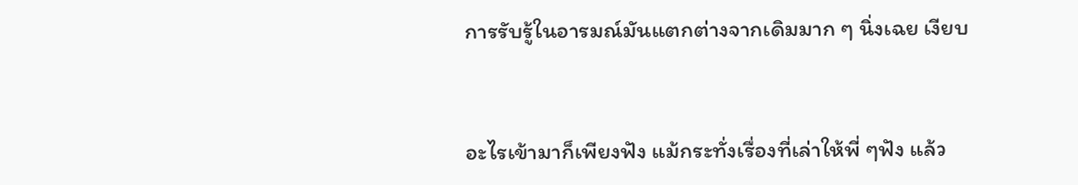การรับรู้ในอารมณ์มันแตกต่างจากเดิมมาก ๆ นิ่งเฉย เงียบ



อะไรเข้ามาก็เพียงฟัง แม้กระทั่งเรื่องที่เล่าให้พี่ ๆฟัง แล้ว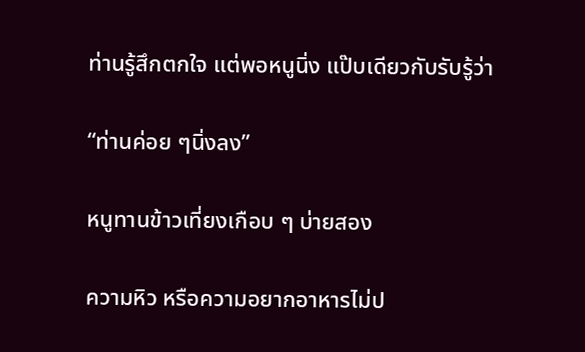ท่านรู้สึกตกใจ แต่พอหนูนิ่ง แป๊บเดียวกับรับรู้ว่า

“ท่านค่อย ๆนิ่งลง”

หนูทานข้าวเที่ยงเกือบ ๆ บ่ายสอง

ความหิว หรือความอยากอาหารไม่ป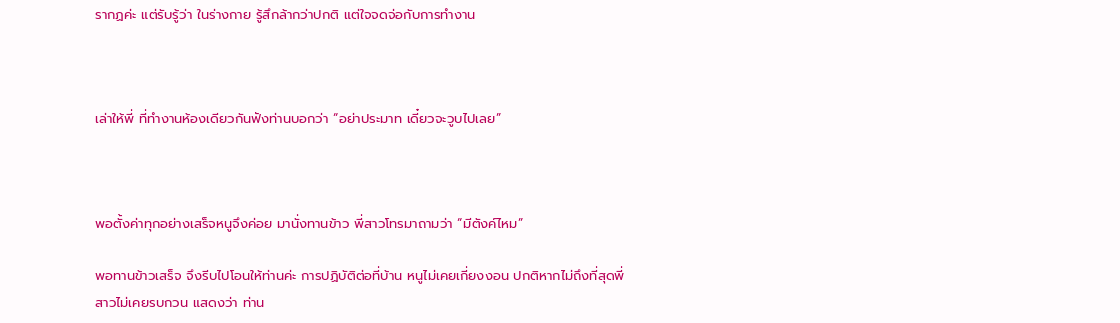รากฏค่ะ แต่รับรู้ว่า ในร่างกาย รู้สึกล้ากว่าปกติ แต่ใจจดจ่อกับการทำงาน



เล่าให้พี่ ที่ทำงานห้องเดียวกันฟังท่านบอกว่า “อย่าประมาท เดี๋ยวจะวูบไปเลย”



พอตั้งค่าทุกอย่างเสร็จหนูจึงค่อย มานั่งทานข้าว พี่สาวโทรมาถามว่า “มีตังค์ไหม”

พอทานข้าวเสร็จ จึงรีบไปโอนให้ท่านค่ะ การปฏิบัติต่อที่บ้าน หนูไม่เคยเกี่ยงงอน ปกติหากไม่ถึงที่สุดพี่สาวไม่เคยรบกวน แสดงว่า ท่าน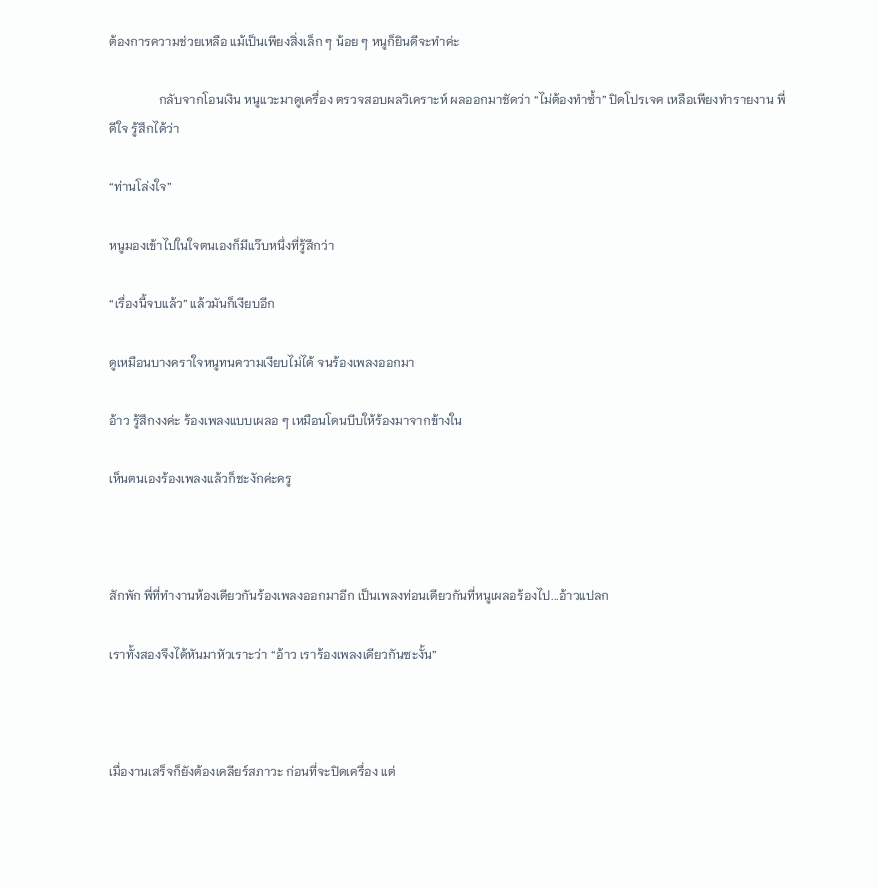ต้องการความช่วยเหลือ แม้เป็นเพียงสิ่งเล็ก ๆ น้อย ๆ หนูก็ยินดีจะทำค่ะ

                กลับจากโอนเงิน หนูแวะมาดูเครื่อง ตรวจสอบผลวิเคราะห์ ผลออกมาชัดว่า “ไม่ต้องทำซ้ำ” ปิดโปรเจค เหลือเพียงทำรายงาน พี่ดีใจ รู้สึกได้ว่า

“ท่านโล่งใจ”

หนูมองเข้าไปในใจตนเองก็มีแว๊บหนึ่งที่รู้สึกว่า

“เรื่องนี้จบแล้ว” แล้วมันก็เงียบอีก

ดูเหมือนบางคราใจหนูทนความเงียบไม่ได้ จนร้องเพลงออกมา

อ้าว รู้สึกงงค่ะ ร้องเพลงแบบเผลอ ๆ เหมือนโดนบีบให้ร้องมาจากข้างใน

เห็นตนเองร้องเพลงแล้วก็ชะงักค่ะครู



สักพัก พี่ที่ทำงานห้องเดียวกันร้องเพลงออกมาอีก เป็นเพลงท่อนเดียวกันที่หนูเผลอร้องไป...อ้าวแปลก

เราทั้งสองจึงได้หันมาหัวเราะว่า “อ้าว เราร้องเพลงเดียวกันซะงั้น”



เมื่องานเสร็จก็ยังต้องเคลียร์สภาวะ ก่อนที่จะปิดเครื่อง แต่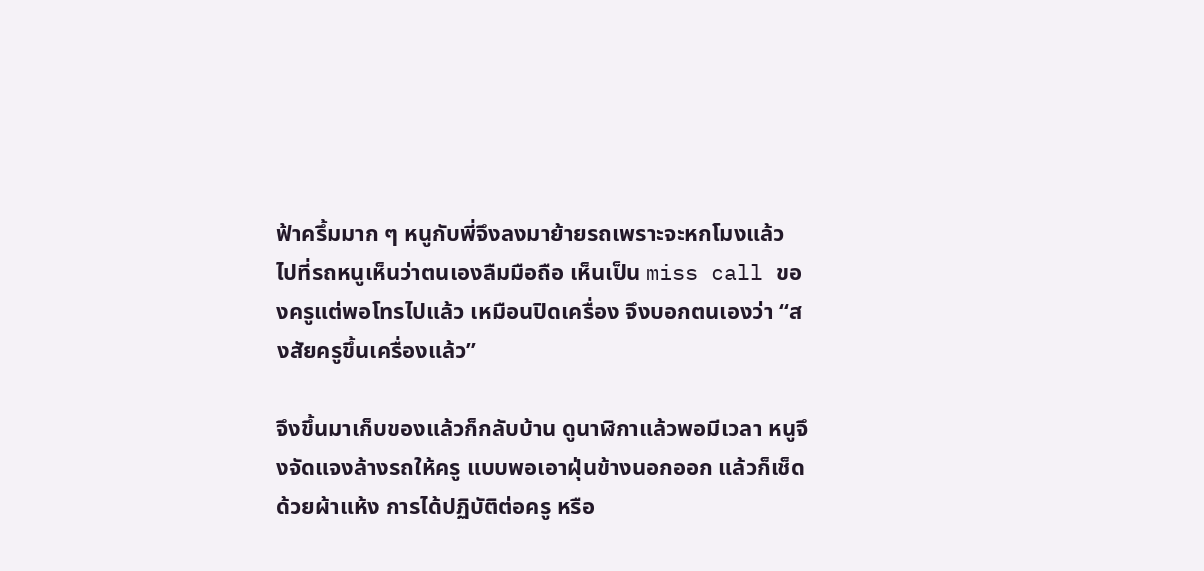ฟ้าครึ้มมาก ๆ หนูกับพี่จึงลงมาย้ายรถเพราะจะหกโมงแล้ว ไปที่รถหนูเห็นว่าตนเองลืมมือถือ เห็นเป็น miss call ของครูแต่พอโทรไปแล้ว เหมือนปิดเครื่อง จึงบอกตนเองว่า “สงสัยครูขึ้นเครื่องแล้ว”

จึงขึ้นมาเก็บของแล้วก็กลับบ้าน ดูนาฬิกาแล้วพอมีเวลา หนูจึงจัดแจงล้างรถให้ครู แบบพอเอาฝุ่นข้างนอกออก แล้วก็เช็ดด้วยผ้าแห้ง การได้ปฏิบัติต่อครู หรือ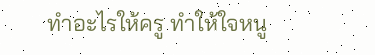ทำอะไรให้ครู ทำให้ใจหนู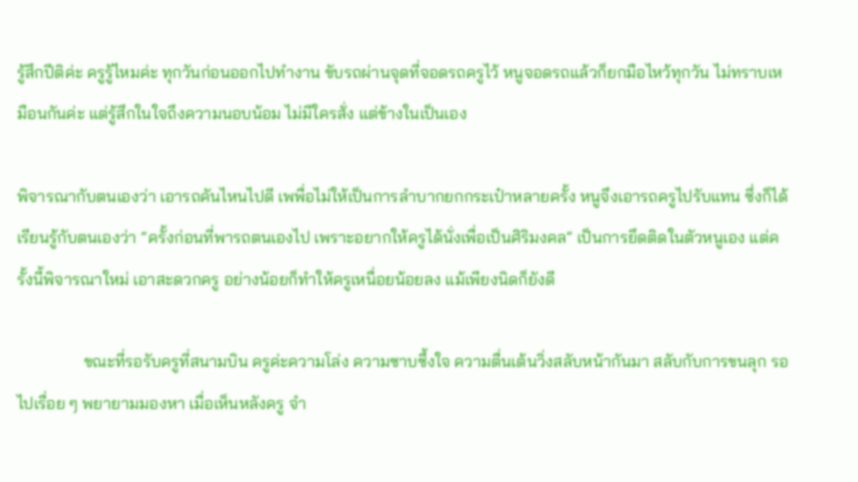รู้สึกปีติค่ะ ครูรู้ไหมค่ะ ทุกวันก่อนออกไปทำงาน ขับรถผ่านจุดที่จอดรถครูไว้ หนูจอดรถแล้วก็ยกมือไหว้ทุกวัน ไม่ทราบเหมือนกันค่ะ แต่รู้สึกในใจถึงความนอบน้อม ไม่มีใครสั่ง แต่ข้างในเป็นเอง

พิจารณากับตนเองว่า เอารถคันไหนไปดี เพพื่อไม่ให้เป็นการลำบากยกกระเป๋าหลายครั้ง หนูจึงเอารถครูไปรับแทน ซึ่งก็ได้เรียนรู้กับตนเองว่า “ครั้งก่อนที่พารถตนเองไป เพราะอยากให้ครูได้นั่งเพื่อเป็นศิริมงคล” เป็นการยึดติดในตัวหนูเอง แต่ครั้งนี้พิจารณาใหม่ เอาสะดวกครู อย่างน้อยก็ทำให้ครูเหนื่อยน้อยลง แม้เพียงนิดก็ยังดี

                ขณะที่รอรับครูที่สนามบิน ครูค่ะความโล่ง ความซาบซึ้งใจ ความตื่นเต้นวิ่งสลับหน้ากันมา สลับกับการขนลุก รอไปเรื่อย ๆ พยายามมองหา เมื่อเห็นหลังครู จำ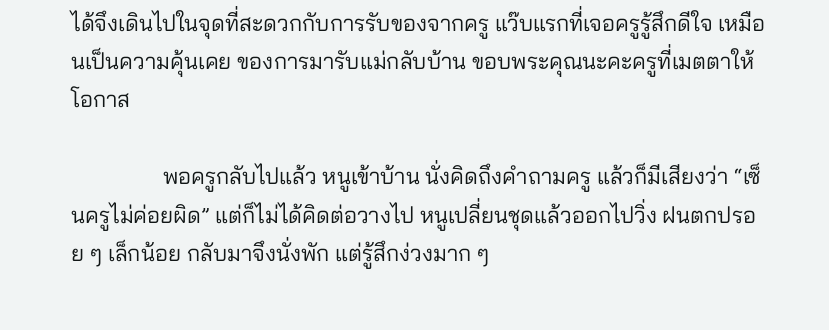ได้จึงเดินไปในจุดที่สะดวกกับการรับของจากครู แว๊บแรกที่เจอครูรู้สึกดีใจ เหมือนเป็นความคุ้นเคย ของการมารับแม่กลับบ้าน ขอบพระคุณนะคะครูที่เมตตาให้โอกาส

                พอครูกลับไปแล้ว หนูเข้าบ้าน นั่งคิดถึงคำถามครู แล้วก็มีเสียงว่า “เซ็นครูไม่ค่อยผิด” แต่ก็ไม่ได้คิดต่อวางไป หนูเปลี่ยนชุดแล้วออกไปวิ่ง ฝนตกปรอย ๆ เล็กน้อย กลับมาจึงนั่งพัก แต่รู้สึกง่วงมาก ๆ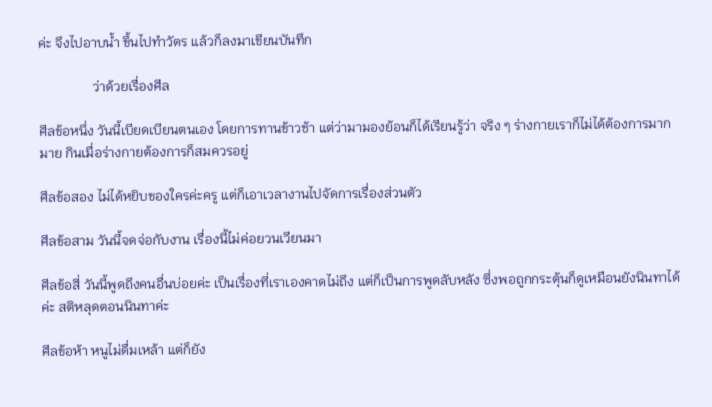ค่ะ จึงไปอาบน้ำ ขึ้นไปทำวัตร แล้วก็ลงมาเขียนบันทึก

                ว่าด้วยเรื่องศีล

ศีลข้อหนึ่ง วันนี้เบียดเบียนตนเอง โดยการทานข้าวช้า แต่ว่ามามองย้อนก็ได้เรียนรู้ว่า จริง ๆ ร่างกายเราก็ไม่ได้ต้องการมากมาย กินเมื่อร่างกายต้องการก็สมควรอยู่

ศีลข้อสอง ไม่ได้หยิบของใครค่ะครู แต่ก็เอาเวลางานไปจัดการเรื่องส่วนตัว

ศีลข้อสาม วันนี้จดจ่อกับงาน เรื่องนี้ไม่ค่อยวนเวียนมา

ศีลข้อสี่ วันนี้พูดถึงคนอื่นบ่อยค่ะ เป็นเรื่องที่เราเองคาดไม่ถึง แต่ก็เป็นการพูดลับหลัง ซึ่งพอถูกกระตุ้นก็ดูเหมือนยังนินทาได้ค่ะ สติหลุดตอนนินทาค่ะ

ศีลข้อห้า หนูไม่ดื่มเหล้า แต่ก็ยัง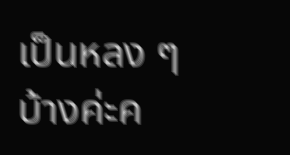เป็นหลง ๆบ้างค่ะค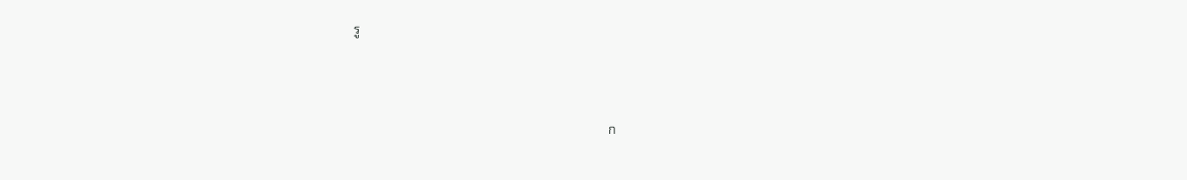รู



                                                                                ก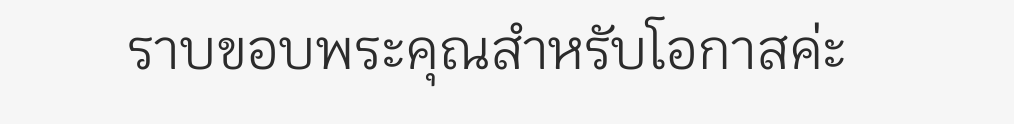ราบขอบพระคุณสำหรับโอกาสค่ะ